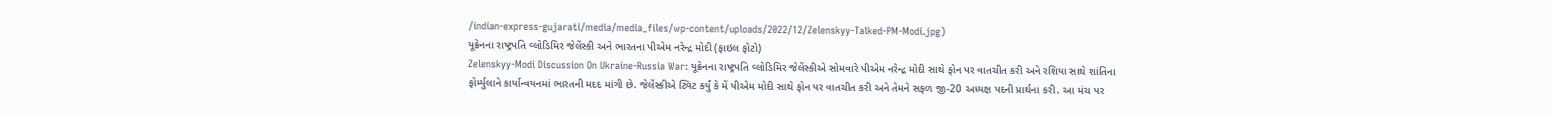/indian-express-gujarati/media/media_files/wp-content/uploads/2022/12/Zelenskyy-Talked-PM-Modi.jpg)
યૂક્રેનના રાષ્ટ્રપતિ વ્લોડિમિર જેલેંસ્કી અને ભારતના પીએમ નરેન્દ્ર મોદી (ફાઇલ ફોટો)
Zelenskyy-Modi Discussion On Ukraine-Russia War: યૂક્રેનના રાષ્ટ્રપતિ વ્લોડિમિર જેલેંસ્કીએ સોમવારે પીએમ નરેન્દ્ર મોદી સાથે ફોન પર વાતચીત કરી અને રશિયા સાથે શાંતિના ફોર્મ્યુલાને કાર્યાન્વયનમાં ભારતની મદદ માંગી છે. જેલેંસ્કીએ ટ્વિટ કર્યું કે મેં પીએમ મોદી સાથે ફોન પર વાતચીત કરી અને તેમને સફળ જી-20 અધ્યક્ષ પદની પ્રાર્થના કરી. આ મંચ પર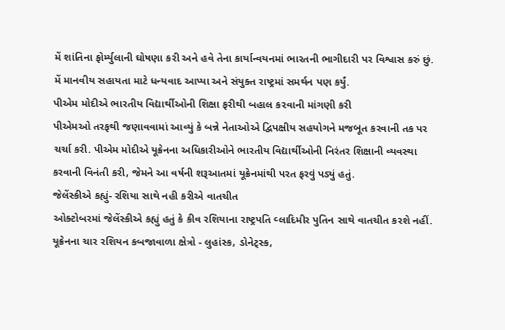મેં શાંતિના ફોર્મ્યુલાની ઘોષણા કરી અને હવે તેના કાર્યાન્વયનમાં ભારતની ભાગીદારી પર વિશ્વાસ કરું છું. મેં માનવીય સહાયતા માટે ધન્યવાદ આપ્યા અને સંયુક્ત રાષ્ટ્રમાં સમર્થન પણ કર્યું.
પીએમ મોદીએ ભારતીય વિદ્યાર્થીઓની શિક્ષા ફરીથી બહાલ કરવાની માંગણી કરી
પીએમઓ તરફથી જણાવવામાં આવ્યું કે બન્ને નેતાઓએ દ્વિપક્ષીય સહયોગને મજબૂત કરવાની તક પર ચર્ચા કરી. પીએમ મોદીએ યૂક્રેનના અધિકારીઓને ભારતીય વિદ્યાર્થીઓની નિરંતર શિક્ષાની વ્યવસ્થા કરવાની વિનંતી કરી, જેમને આ વર્ષની શરૂઆતમાં યૂક્રેનમાંથી પરત ફરવું પડ્યું હતું.
જેલેંસ્કીએ કહ્યું- રશિયા સાથે નહી કરીએ વાતચીત
ઓક્ટોબરમાં જેલેંસ્કીએ કહ્યું હતું કે કીવ રશિયાના રાષ્ટ્રપતિ વ્લાદિમીર પુતિન સાથે વાતચીત કરશે નહીં. યૂક્રેનના ચાર રશિયન કબજાવાળા ક્ષેત્રો - લુહાંસ્ક, ડોનેટ્સ્ક,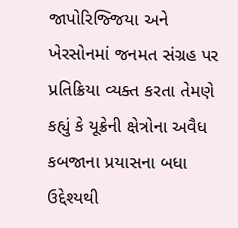જાપોરિજ્જિયા અને ખેરસોનમાં જનમત સંગ્રહ પર પ્રતિક્રિયા વ્યક્ત કરતા તેમણે કહ્યું કે યૂક્રેની ક્ષેત્રોના અવૈધ કબજાના પ્રયાસના બધા ઉદ્દેશ્યથી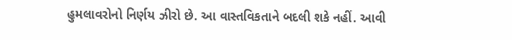હુમલાવરોનો નિર્ણય ઝીરો છે. આ વાસ્તવિકતાને બદલી શકે નહીં. આવી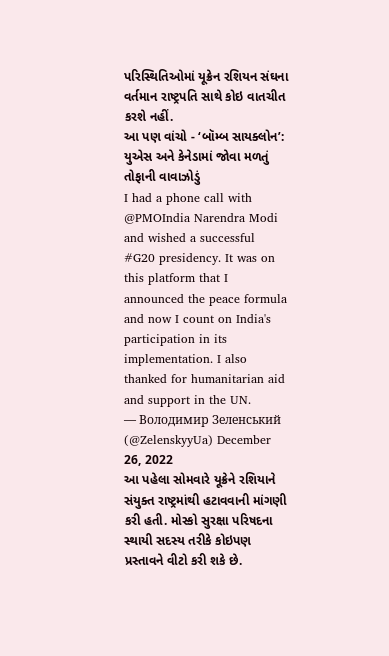પરિસ્થિતિઓમાં યૂક્રેન રશિયન સંઘના વર્તમાન રાષ્ટ્રપતિ સાથે કોઇ વાતચીત કરશે નહીં.
આ પણ વાંચો - ‘બૉમ્બ સાયક્લોન’: યુએસ અને કેનેડામાં જોવા મળતું તોફાની વાવાઝોડું
I had a phone call with @PMOIndia Narendra Modi and wished a successful #G20 presidency. It was on this platform that I announced the peace formula and now I count on India's participation in its implementation. I also thanked for humanitarian aid and support in the UN.
— Володимир Зеленський (@ZelenskyyUa) December 26, 2022
આ પહેલા સોમવારે યૂક્રેને રશિયાને સંયુક્ત રાષ્ટ્રમાંથી હટાવવાની માંગણી કરી હતી. મોસ્કો સુરક્ષા પરિષદના સ્થાયી સદસ્ય તરીકે કોઇપણ પ્રસ્તાવને વીટો કરી શકે છે.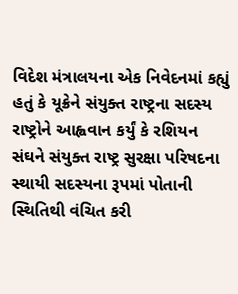વિદેશ મંત્રાલયના એક નિવેદનમાં કહ્યું હતું કે યૂક્રેને સંયુક્ત રાષ્ટ્રના સદસ્ય રાષ્ટ્રોને આહ્વવાન કર્યું કે રશિયન સંઘને સંયુક્ત રાષ્ટ્ર સુરક્ષા પરિષદના સ્થાયી સદસ્યના રૂપમાં પોતાની સ્થિતિથી વંચિત કરી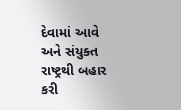દેવામાં આવે અને સંયુક્ત રાષ્ટ્રથી બહાર કરી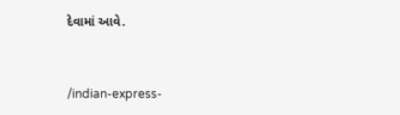દેવામાં આવે.


/indian-express-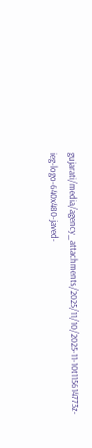gujarati/media/agency_attachments/2025/11/10/2025-11-10t115614773z-ieg-logo-640x480-javed-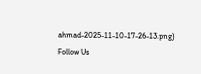ahmad-2025-11-10-17-26-13.png)
Follow Us